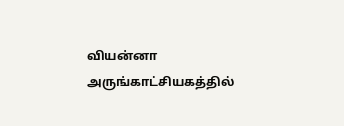வியன்னா அருங்காட்சியகத்தில்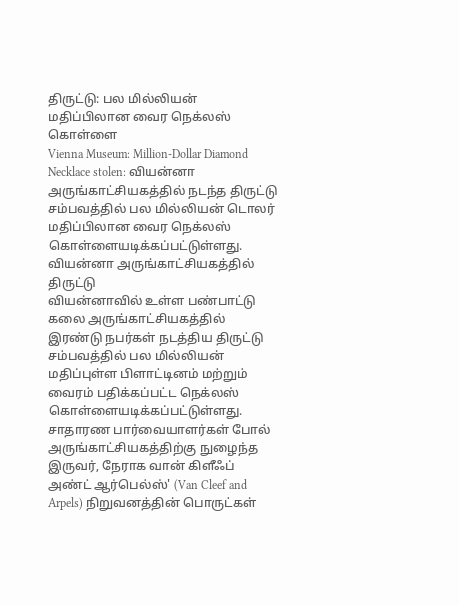திருட்டு: பல மில்லியன் மதிப்பிலான வைர நெக்லஸ் கொள்ளை
Vienna Museum: Million-Dollar Diamond Necklace stolen: வியன்னா அருங்காட்சியகத்தில் நடந்த திருட்டு சம்பவத்தில் பல மில்லியன் டொலர் மதிப்பிலான வைர நெக்லஸ் கொள்ளையடிக்கப்பட்டுள்ளது.
வியன்னா அருங்காட்சியகத்தில் திருட்டு
வியன்னாவில் உள்ள பண்பாட்டு கலை அருங்காட்சியகத்தில் இரண்டு நபர்கள் நடத்திய திருட்டு சம்பவத்தில் பல மில்லியன் மதிப்புள்ள பிளாட்டினம் மற்றும் வைரம் பதிக்கப்பட்ட நெக்லஸ் கொள்ளையடிக்கப்பட்டுள்ளது.
சாதாரண பார்வையாளர்கள் போல் அருங்காட்சியகத்திற்கு நுழைந்த இருவர், நேராக வான் கிளீஃப் அண்ட் ஆர்பெல்ஸ்' (Van Cleef and Arpels) நிறுவனத்தின் பொருட்கள்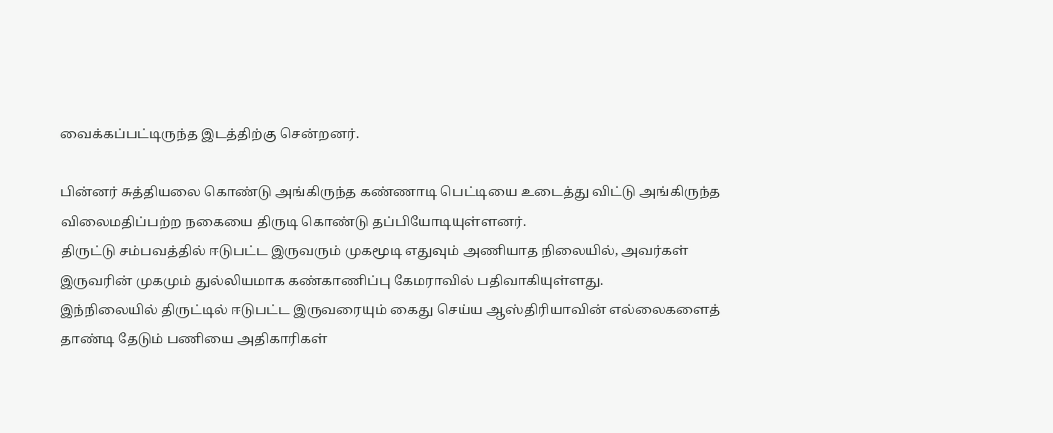வைக்கப்பட்டிருந்த இடத்திற்கு சென்றனர்.

பின்னர் சுத்தியலை கொண்டு அங்கிருந்த கண்ணாடி பெட்டியை உடைத்து விட்டு அங்கிருந்த விலைமதிப்பற்ற நகையை திருடி கொண்டு தப்பியோடியுள்ளனர்.
திருட்டு சம்பவத்தில் ஈடுபட்ட இருவரும் முகமூடி எதுவும் அணியாத நிலையில், அவர்கள் இருவரின் முகமும் துல்லியமாக கண்காணிப்பு கேமராவில் பதிவாகியுள்ளது.
இந்நிலையில் திருட்டில் ஈடுபட்ட இருவரையும் கைது செய்ய ஆஸ்திரியாவின் எல்லைகளைத் தாண்டி தேடும் பணியை அதிகாரிகள்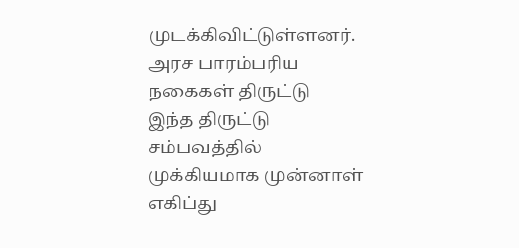முடக்கிவிட்டுள்ளனர்.
அரச பாரம்பரிய நகைகள் திருட்டு
இந்த திருட்டு சம்பவத்தில் முக்கியமாக முன்னாள் எகிப்து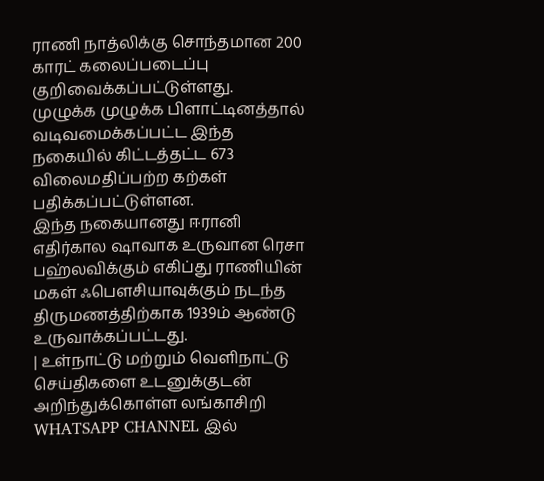ராணி நாத்லிக்கு சொந்தமான 200 காரட் கலைப்படைப்பு குறிவைக்கப்பட்டுள்ளது.
முழுக்க முழுக்க பிளாட்டினத்தால் வடிவமைக்கப்பட்ட இந்த நகையில் கிட்டத்தட்ட 673 விலைமதிப்பற்ற கற்கள் பதிக்கப்பட்டுள்ளன.
இந்த நகையானது ஈரானி எதிர்கால ஷாவாக உருவான ரெசா பஹ்லவிக்கும் எகிப்து ராணியின் மகள் ஃபெளசியாவுக்கும் நடந்த திருமணத்திற்காக 1939ம் ஆண்டு உருவாக்கப்பட்டது.
| உள்நாட்டு மற்றும் வெளிநாட்டு செய்திகளை உடனுக்குடன் அறிந்துக்கொள்ள லங்காசிறி WHATSAPP CHANNEL இல்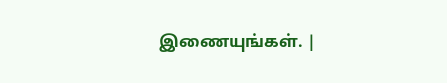இணையுங்கள். |